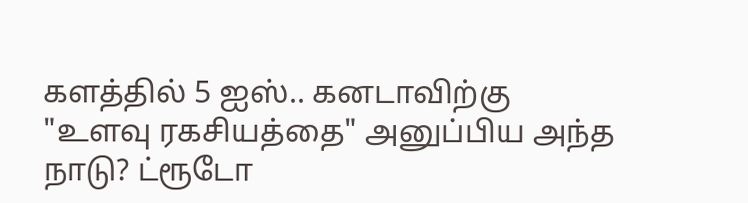களத்தில் 5 ஐஸ்.. கனடாவிற்கு "உளவு ரகசியத்தை" அனுப்பிய அந்த நாடு? ட்ரூடோ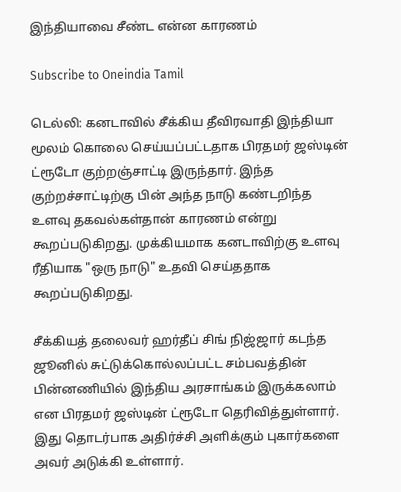இந்தியாவை சீண்ட என்ன காரணம்

Subscribe to Oneindia Tamil

டெல்லி: கனடாவில் சீக்கிய தீவிரவாதி இந்தியா மூலம் கொலை செய்யப்பட்டதாக பிரதமர் ஜஸ்டின் ட்ரூடோ குற்றஞ்சாட்டி இருந்தார். இந்த குற்றச்சாட்டிற்கு பின் அந்த நாடு கண்டறிந்த உளவு தகவல்கள்தான் காரணம் என்று கூறப்படுகிறது. முக்கியமாக கனடாவிற்கு உளவு ரீதியாக "ஒரு நாடு" உதவி செய்ததாக கூறப்படுகிறது.

சீக்கியத் தலைவர் ஹர்தீப் சிங் நிஜ்ஜார் கடந்த ஜூனில் சுட்டுக்கொல்லப்பட்ட சம்பவத்தின் பின்னணியில் இந்திய அரசாங்கம் இருக்கலாம் என பிரதமர் ஜஸ்டின் ட்ரூடோ தெரிவித்துள்ளார். இது தொடர்பாக அதிர்ச்சி அளிக்கும் புகார்களை அவர் அடுக்கி உள்ளார்.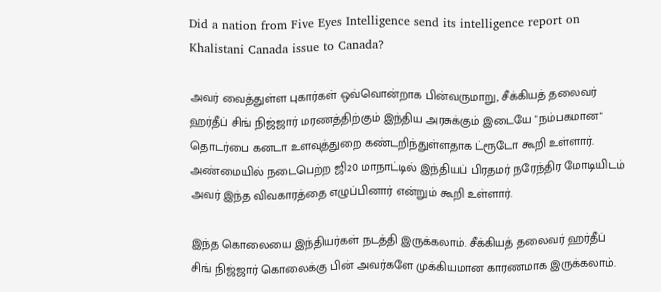Did a nation from Five Eyes Intelligence send its intelligence report on Khalistani Canada issue to Canada?

அவர் வைத்துள்ள புகார்கள் ஒவ்வொன்றாக பின்வருமாறு, சீக்கியத் தலைவர் ஹர்தீப் சிங் நிஜ்ஜார் மரணத்திற்கும் இந்திய அரசுக்கும் இடையே "நம்பகமான" தொடர்பை கனடா உளவுத்துறை கண்டறிந்துள்ளதாக ட்ரூடோ கூறி உள்ளார். அண்மையில் நடைபெற்ற ஜி20 மாநாட்டில் இந்தியப் பிரதமர் நரேந்திர மோடியிடம் அவர் இந்த விவகாரத்தை எழுப்பினார் என்றும் கூறி உள்ளார்.

இந்த கொலையை இந்தியர்கள் நடத்தி இருக்கலாம். சீக்கியத் தலைவர் ஹர்தீப் சிங் நிஜ்ஜார் கொலைக்கு பின் அவர்களே முக்கியமான காரணமாக இருக்கலாம்.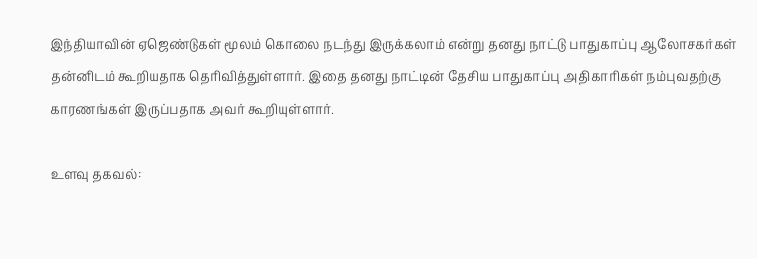இந்தியாவின் ஏஜெண்டுகள் மூலம் கொலை நடந்து இருக்கலாம் என்று தனது நாட்டு பாதுகாப்பு ஆலோசகர்கள் தன்னிடம் கூறியதாக தெரிவித்துள்ளார். இதை தனது நாட்டின் தேசிய பாதுகாப்பு அதிகாரிகள் நம்புவதற்கு காரணங்கள் இருப்பதாக அவர் கூறியுள்ளார்.

உளவு தகவல்: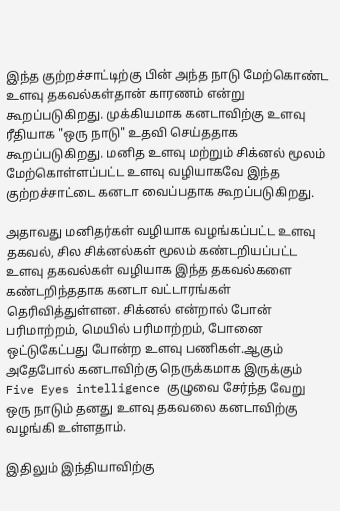இந்த குற்றச்சாட்டிற்கு பின் அந்த நாடு மேற்கொண்ட உளவு தகவல்கள்தான் காரணம் என்று கூறப்படுகிறது. முக்கியமாக கனடாவிற்கு உளவு ரீதியாக "ஒரு நாடு" உதவி செய்ததாக கூறப்படுகிறது. மனித உளவு மற்றும் சிக்னல் மூலம் மேற்கொள்ளப்பட்ட உளவு வழியாகவே இந்த குற்றச்சாட்டை கனடா வைப்பதாக கூறப்படுகிறது.

அதாவது மனிதர்கள் வழியாக வழங்கப்பட்ட உளவு தகவல், சில சிக்னல்கள் மூலம் கண்டறியப்பட்ட உளவு தகவல்கள் வழியாக இந்த தகவல்களை கண்டறிந்ததாக கனடா வட்டாரங்கள் தெரிவித்துள்ளன. சிக்னல் என்றால் போன் பரிமாற்றம், மெயில் பரிமாற்றம், போனை ஒட்டுகேட்பது போன்ற உளவு பணிகள்.ஆகும் அதேபோல் கனடாவிற்கு நெருக்கமாக இருக்கும் Five Eyes intelligence குழுவை சேர்ந்த வேறு ஒரு நாடும் தனது உளவு தகவலை கனடாவிற்கு வழங்கி உள்ளதாம்.

இதிலும் இந்தியாவிற்கு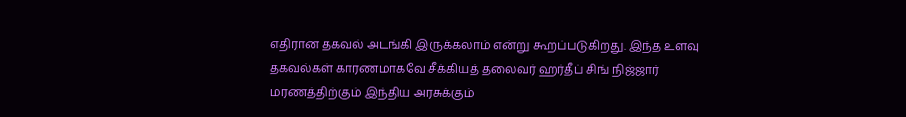எதிரான தகவல் அடங்கி இருக்கலாம் என்று கூறப்படுகிறது. இந்த உளவு தகவல்கள் காரணமாகவே சீக்கியத் தலைவர் ஹர்தீப் சிங் நிஜ்ஜார் மரணத்திற்கும் இந்திய அரசுக்கும்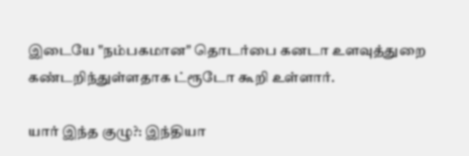இடையே "நம்பகமான" தொடர்பை கனடா உளவுத்துறை கண்டறிந்துள்ளதாக ட்ரூடோ கூறி உள்ளார்.

யார் இந்த குழு?: இந்தியா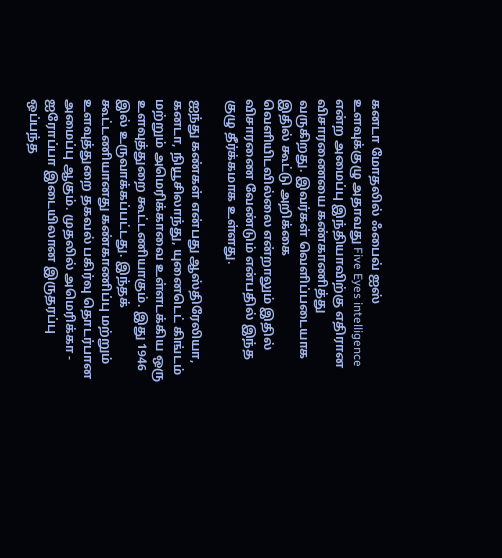கனடா மோதலில் ஃபைவ் ஐஸ் உளவுக்குழு அதாவது Five Eyes intelligence என்ற அமைப்பு இந்தியாவிற்கு எதிரான விசாரணையை கண்காணித்து வருகிறது. இவர்கள் வெளிப்படையாக இதில் கூட்டு அறிக்கை வெளியிடவில்லை என்றாலும் இதில் விசாரணை வேண்டும் என்பதில் இந்த குழு தீர்க்கமாக உள்ளது.

ஐந்து கண்கள் என்பது ஆஸ்திரேலியா, கனடா, நியூசிலாந்து, யுனைடெட் கிங்டம் மற்றும் அமெரிக்காவை உள்ளடக்கிய ஒரு உளவுத்துறை கூட்டணியாகும். இது 1946 இல் உருவாக்கப்பட்டது. இந்தக் கூட்டணியானது கண்காணிப்பு மற்றும் உளவுத்துறை தகவல் பகிர்வு தொடர்பான அமைப்பு ஆகும். முதலில் அமெரிக்கா - ஐரோப்பா இடையிலான இருதரப்பு ஒப்பந்த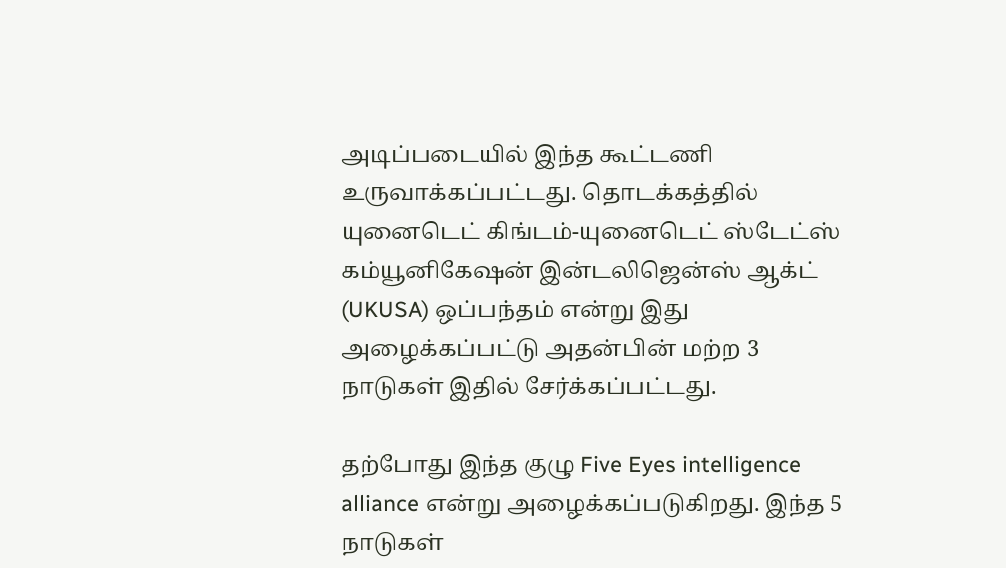அடிப்படையில் இந்த கூட்டணி உருவாக்கப்பட்டது. தொடக்கத்தில் யுனைடெட் கிங்டம்-யுனைடெட் ஸ்டேட்ஸ் கம்யூனிகேஷன் இன்டலிஜென்ஸ் ஆக்ட் (UKUSA) ஒப்பந்தம் என்று இது அழைக்கப்பட்டு அதன்பின் மற்ற 3 நாடுகள் இதில் சேர்க்கப்பட்டது.

தற்போது இந்த குழு Five Eyes intelligence alliance என்று அழைக்கப்படுகிறது. இந்த 5 நாடுகள்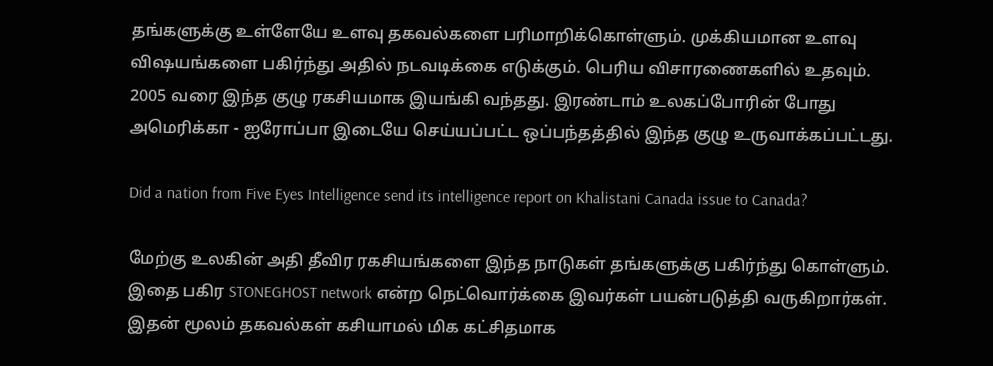தங்களுக்கு உள்ளேயே உளவு தகவல்களை பரிமாறிக்கொள்ளும். முக்கியமான உளவு விஷயங்களை பகிர்ந்து அதில் நடவடிக்கை எடுக்கும். பெரிய விசாரணைகளில் உதவும். 2005 வரை இந்த குழு ரகசியமாக இயங்கி வந்தது. இரண்டாம் உலகப்போரின் போது அமெரிக்கா - ஐரோப்பா இடையே செய்யப்பட்ட ஒப்பந்தத்தில் இந்த குழு உருவாக்கப்பட்டது.

Did a nation from Five Eyes Intelligence send its intelligence report on Khalistani Canada issue to Canada?

மேற்கு உலகின் அதி தீவிர ரகசியங்களை இந்த நாடுகள் தங்களுக்கு பகிர்ந்து கொள்ளும். இதை பகிர STONEGHOST network என்ற நெட்வொர்க்கை இவர்கள் பயன்படுத்தி வருகிறார்கள். இதன் மூலம் தகவல்கள் கசியாமல் மிக கட்சிதமாக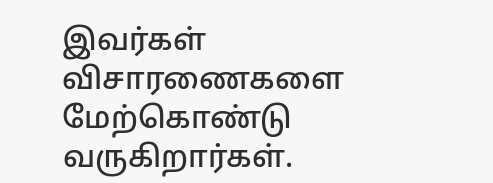இவர்கள் விசாரணைகளை மேற்கொண்டு வருகிறார்கள்.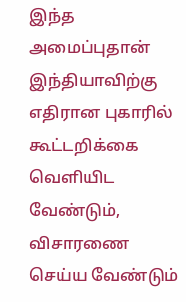இந்த அமைப்புதான் இந்தியாவிற்கு எதிரான புகாரில் கூட்டறிக்கை வெளியிட வேண்டும், விசாரணை செய்ய வேண்டும்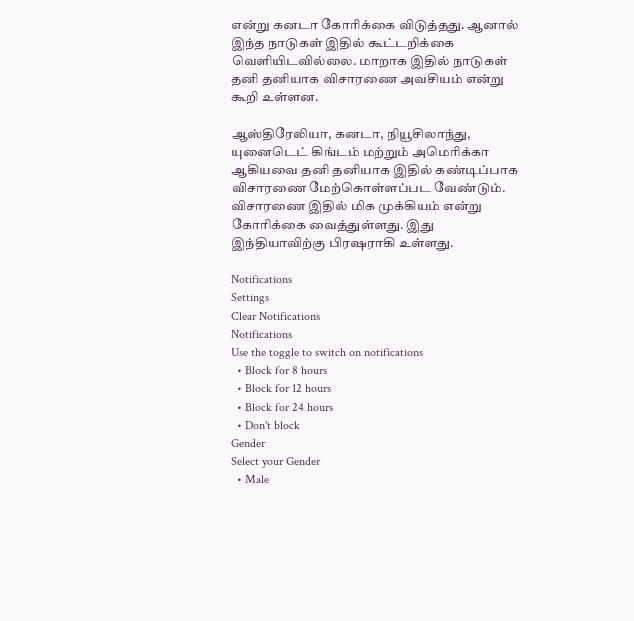என்று கனடா கோரிக்கை விடுத்தது. ஆனால் இந்த நாடுகள் இதில் கூட்டறிக்கை வெளியிடவில்லை. மாறாக இதில் நாடுகள் தனி தனியாக விசாரணை அவசியம் என்று கூறி உள்ளன.

ஆஸ்திரேலியா, கனடா, நியூசிலாந்து, யுனைடெட் கிங்டம் மற்றும் அமெரிக்கா ஆகியவை தனி தனியாக இதில் கண்டிப்பாக விசாரணை மேற்கொள்ளப்பட வேண்டும். விசாரணை இதில் மிக முக்கியம் என்று கோரிக்கை வைத்துள்ளது. இது இந்தியாவிற்கு பிரஷராகி உள்ளது.

Notifications
Settings
Clear Notifications
Notifications
Use the toggle to switch on notifications
  • Block for 8 hours
  • Block for 12 hours
  • Block for 24 hours
  • Don't block
Gender
Select your Gender
  • Male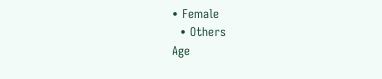• Female
  • Others
Age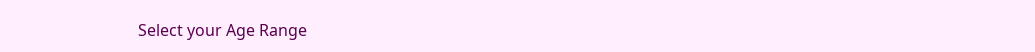Select your Age Range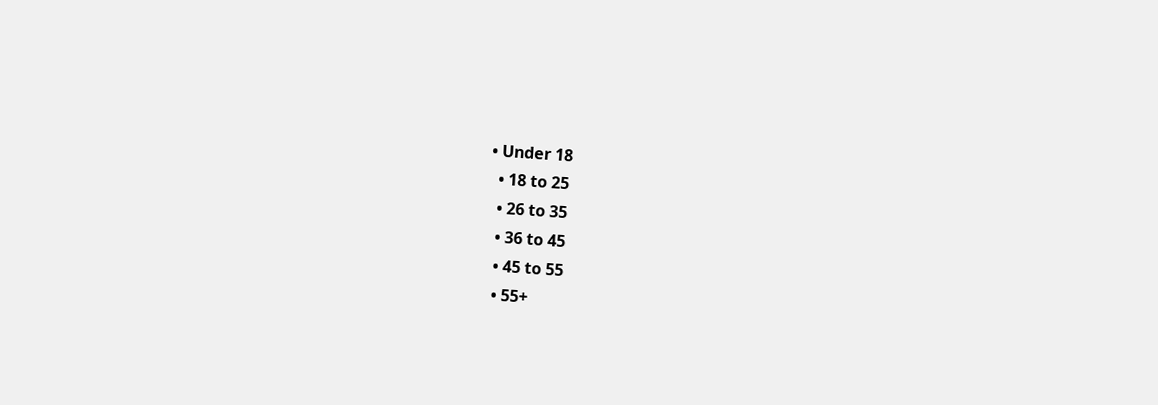• Under 18
  • 18 to 25
  • 26 to 35
  • 36 to 45
  • 45 to 55
  • 55+